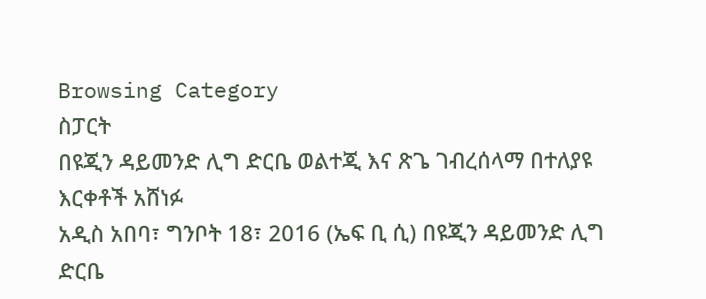Browsing Category
ስፓርት
በዩጂን ዳይመንድ ሊግ ድርቤ ወልተጂ እና ጽጌ ገብረሰላማ በተለያዩ እርቀቶች አሸነፉ
አዲስ አበባ፣ ግንቦት 18፣ 2016 (ኤፍ ቢ ሲ) በዩጂን ዳይመንድ ሊግ ድርቤ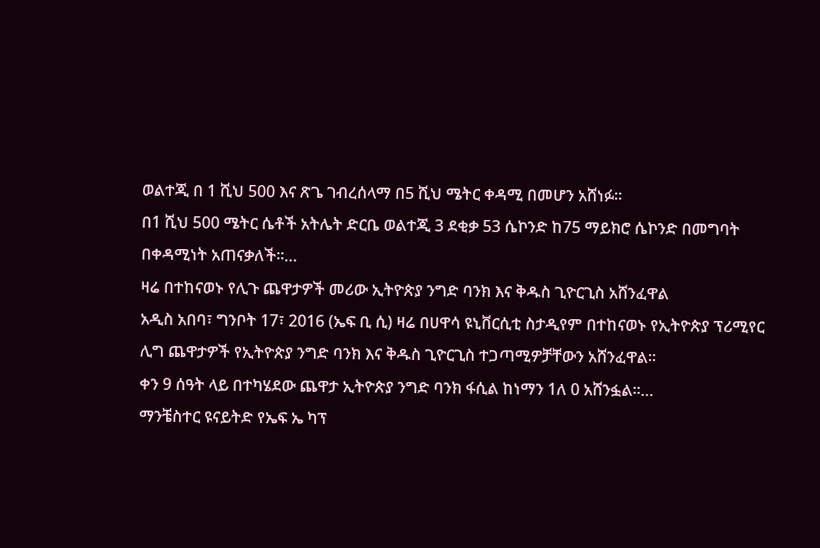ወልተጂ በ 1 ሺህ 500 እና ጽጌ ገብረሰላማ በ5 ሺህ ሜትር ቀዳሚ በመሆን አሸነፉ።
በ1 ሺህ 500 ሜትር ሴቶች አትሌት ድርቤ ወልተጂ 3 ደቂቃ 53 ሴኮንድ ከ75 ማይክሮ ሴኮንድ በመግባት በቀዳሚነት አጠናቃለች፡፡…
ዛሬ በተከናወኑ የሊጉ ጨዋታዎች መሪው ኢትዮጵያ ንግድ ባንክ እና ቅዱስ ጊዮርጊስ አሸንፈዋል
አዲስ አበባ፣ ግንቦት 17፣ 2016 (ኤፍ ቢ ሲ) ዛሬ በሀዋሳ ዩኒቨርሲቲ ስታዲየም በተከናወኑ የኢትዮጵያ ፕሪሚየር ሊግ ጨዋታዎች የኢትዮጵያ ንግድ ባንክ እና ቅዱስ ጊዮርጊስ ተጋጣሚዎቻቸውን አሸንፈዋል፡፡
ቀን 9 ሰዓት ላይ በተካሄደው ጨዋታ ኢትዮጵያ ንግድ ባንክ ፋሲል ከነማን 1ለ 0 አሸንፏል፡፡…
ማንቼስተር ዩናይትድ የኤፍ ኤ ካፕ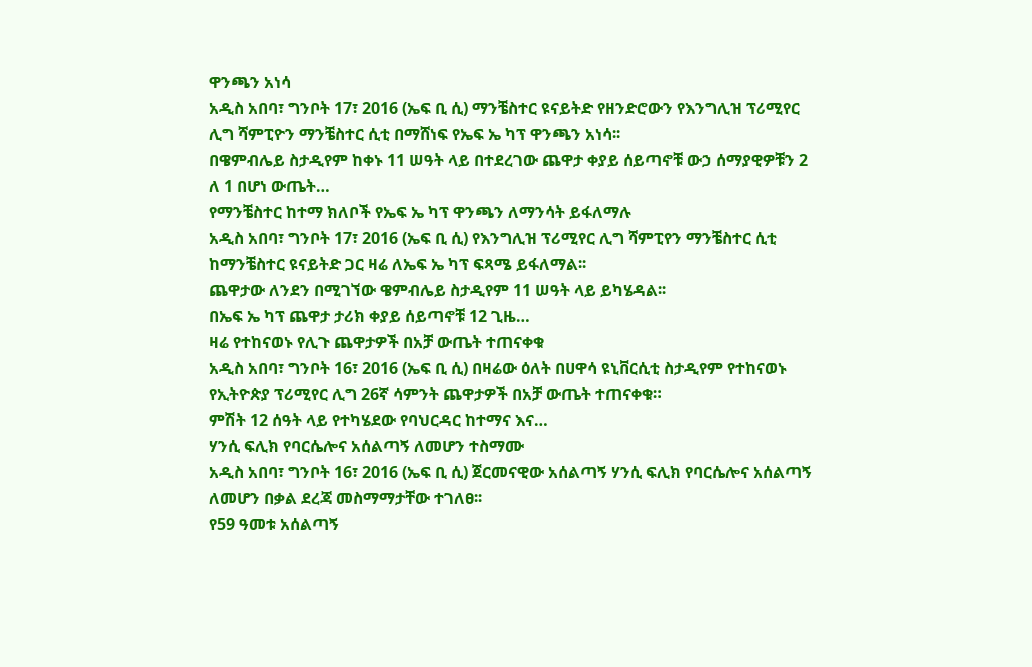ዋንጫን አነሳ
አዲስ አበባ፣ ግንቦት 17፣ 2016 (ኤፍ ቢ ሲ) ማንቼስተር ዩናይትድ የዘንድሮውን የእንግሊዝ ፕሪሚየር ሊግ ሻምፒዮን ማንቼስተር ሲቲ በማሸነፍ የኤፍ ኤ ካፕ ዋንጫን አነሳ፡፡
በዌምብሌይ ስታዲየም ከቀኑ 11 ሠዓት ላይ በተደረገው ጨዋታ ቀያይ ሰይጣኖቹ ውኃ ሰማያዊዎቹን 2 ለ 1 በሆነ ውጤት…
የማንቼስተር ከተማ ክለቦች የኤፍ ኤ ካፕ ዋንጫን ለማንሳት ይፋለማሉ
አዲስ አበባ፣ ግንቦት 17፣ 2016 (ኤፍ ቢ ሲ) የእንግሊዝ ፕሪሚየር ሊግ ሻምፒየን ማንቼስተር ሲቲ ከማንቼስተር ዩናይትድ ጋር ዛሬ ለኤፍ ኤ ካፕ ፍጻሜ ይፋለማል፡፡
ጨዋታው ለንደን በሚገኘው ዌምብሌይ ስታዲየም 11 ሠዓት ላይ ይካሄዳል፡፡
በኤፍ ኤ ካፕ ጨዋታ ታሪክ ቀያይ ሰይጣኖቹ 12 ጊዜ…
ዛሬ የተከናወኑ የሊጉ ጨዋታዎች በአቻ ውጤት ተጠናቀቁ
አዲስ አበባ፣ ግንቦት 16፣ 2016 (ኤፍ ቢ ሲ) በዛሬው ዕለት በሀዋሳ ዩኒቨርሲቲ ስታዲየም የተከናወኑ የኢትዮጵያ ፕሪሚየር ሊግ 26ኛ ሳምንት ጨዋታዎች በአቻ ውጤት ተጠናቀቁ።
ምሽት 12 ሰዓት ላይ የተካሄደው የባህርዳር ከተማና እና…
ሃንሲ ፍሊክ የባርሴሎና አሰልጣኝ ለመሆን ተስማሙ
አዲስ አበባ፣ ግንቦት 16፣ 2016 (ኤፍ ቢ ሲ) ጀርመናዊው አሰልጣኝ ሃንሲ ፍሊክ የባርሴሎና አሰልጣኝ ለመሆን በቃል ደረጃ መስማማታቸው ተገለፀ፡፡
የ59 ዓመቱ አሰልጣኝ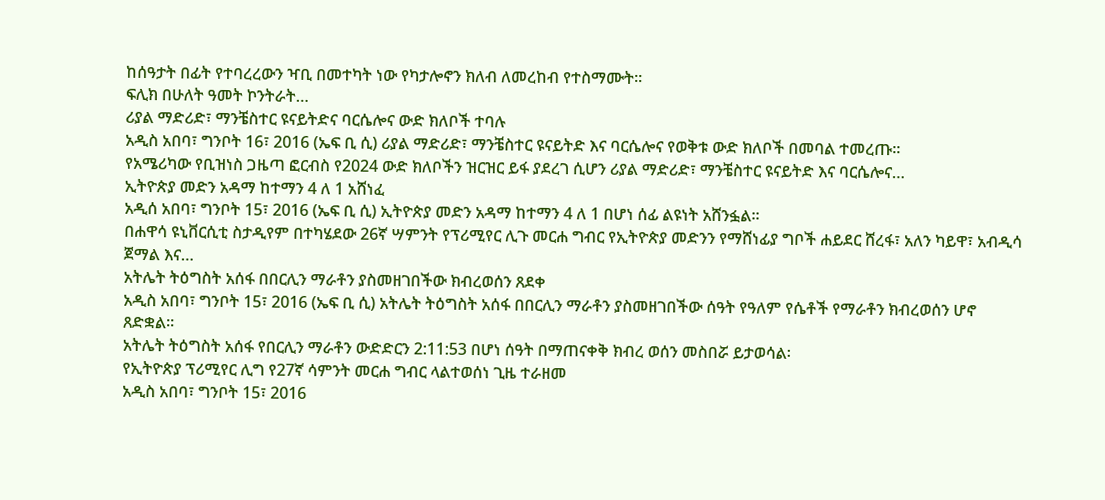ከሰዓታት በፊት የተባረረውን ዣቢ በመተካት ነው የካታሎኖን ክለብ ለመረከብ የተስማሙት፡፡
ፍሊክ በሁለት ዓመት ኮንትራት…
ሪያል ማድሪድ፣ ማንቼስተር ዩናይትድና ባርሴሎና ውድ ክለቦች ተባሉ
አዲስ አበባ፣ ግንቦት 16፣ 2016 (ኤፍ ቢ ሲ) ሪያል ማድሪድ፣ ማንቼስተር ዩናይትድ እና ባርሴሎና የወቅቱ ውድ ክለቦች በመባል ተመረጡ፡፡
የአሜሪካው የቢዝነስ ጋዜጣ ፎርብስ የ2024 ውድ ክለቦችን ዝርዝር ይፋ ያደረገ ሲሆን ሪያል ማድሪድ፣ ማንቼስተር ዩናይትድ እና ባርሴሎና…
ኢትዮጵያ መድን አዳማ ከተማን 4 ለ 1 አሸነፈ
አዲሰ አበባ፣ ግንቦት 15፣ 2016 (ኤፍ ቢ ሲ) ኢትዮጵያ መድን አዳማ ከተማን 4 ለ 1 በሆነ ሰፊ ልዩነት አሸንፏል፡፡
በሐዋሳ ዩኒቨርሲቲ ስታዲየም በተካሄደው 26ኛ ሣምንት የፕሪሚየር ሊጉ መርሐ ግብር የኢትዮጵያ መድንን የማሸነፊያ ግቦች ሐይደር ሸረፋ፣ አለን ካይዋ፣ አብዲሳ ጀማል እና…
አትሌት ትዕግስት አሰፋ በበርሊን ማራቶን ያስመዘገበችው ክብረወሰን ጸደቀ
አዲስ አበባ፣ ግንቦት 15፣ 2016 (ኤፍ ቢ ሲ) አትሌት ትዕግስት አሰፋ በበርሊን ማራቶን ያስመዘገበችው ሰዓት የዓለም የሴቶች የማራቶን ክብረወሰን ሆኖ ጸድቋል፡፡
አትሌት ትዕግስት አሰፋ የበርሊን ማራቶን ውድድርን 2:11:53 በሆነ ሰዓት በማጠናቀቅ ክብረ ወሰን መስበሯ ይታወሳል፡
የኢትዮጵያ ፕሪሚየር ሊግ የ27ኛ ሳምንት መርሐ ግብር ላልተወሰነ ጊዜ ተራዘመ
አዲስ አበባ፣ ግንቦት 15፣ 2016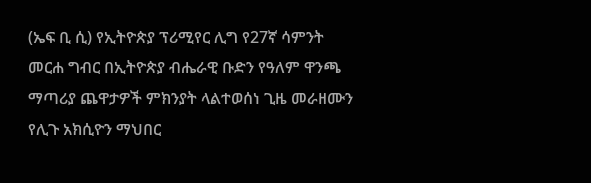(ኤፍ ቢ ሲ) የኢትዮጵያ ፕሪሚየር ሊግ የ27ኛ ሳምንት መርሐ ግብር በኢትዮጵያ ብሔራዊ ቡድን የዓለም ዋንጫ ማጣሪያ ጨዋታዎች ምክንያት ላልተወሰነ ጊዜ መራዘሙን የሊጉ አክሲዮን ማህበር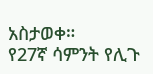አስታወቀ።
የ27ኛ ሳምንት የሊጉ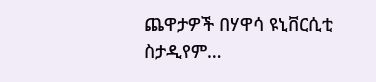ጨዋታዎች በሃዋሳ ዩኒቨርሲቲ ስታዲየም…